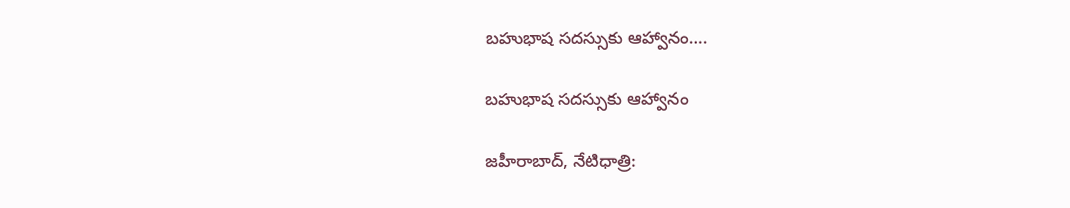బహుభాష సదస్సుకు ఆహ్వానం….

బహుభాష సదస్సుకు ఆహ్వానం

జహీరాబాద్, నేటిధాత్రి: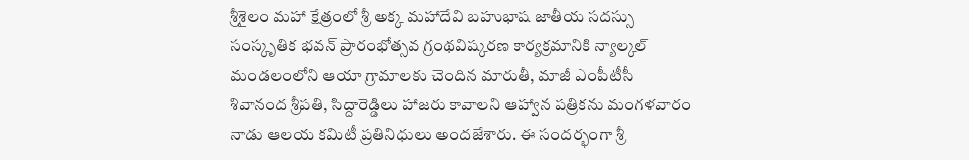శ్రీశైలం మహా క్షేత్రంలో శ్రీ అక్క మహాదేవి బహుభాష జాతీయ సదస్సు సంస్కృతిక భవన్ ప్రారంభోత్సవ గ్రంథవిష్కరణ కార్యక్రమానికి న్యాల్కల్ మండలంలోని ఆయా గ్రామాలకు చెందిన మారుతీ, మాజీ ఎంపీటీసీ శివానంద శ్రీపతి, సిద్దారెడ్డిలు హాజరు కావాలని ఆహ్వాన పత్రికను మంగళవారం నాడు ఆలయ కమిటీ ప్రతినిధులు అందజేశారు. ఈ సందర్భంగా శ్రీ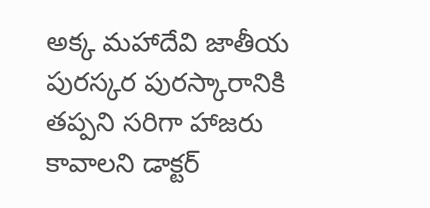అక్క మహాదేవి జాతీయ పురస్కర పురస్కారానికి తప్పని సరిగా హాజరు కావాలని డాక్టర్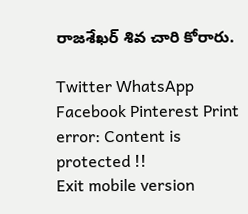రాజశేఖర్ శివ చారి కోరారు.

Twitter WhatsApp Facebook Pinterest Print
error: Content is protected !!
Exit mobile version